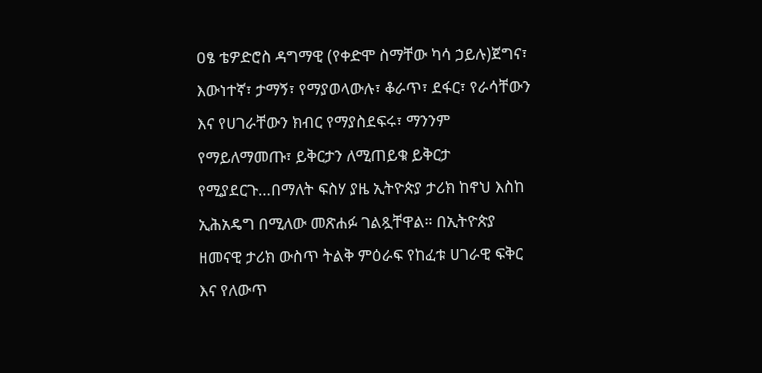ዐፄ ቴዎድሮስ ዳግማዊ (የቀድሞ ስማቸው ካሳ ኃይሉ)ጀግና፣ እውነተኛ፣ ታማኝ፣ የማያወላውሉ፣ ቆራጥ፣ ደፋር፣ የራሳቸውን እና የሀገራቸውን ክብር የማያስደፍሩ፣ ማንንም የማይለማመጡ፣ ይቅርታን ለሚጠይቁ ይቅርታ የሚያደርጉ…በማለት ፍስሃ ያዜ ኢትዮጵያ ታሪክ ከኖህ እስከ ኢሕአዴግ በሚለው መጽሐፉ ገልጿቸዋል። በኢትዮጵያ ዘመናዊ ታሪክ ውስጥ ትልቅ ምዕራፍ የከፈቱ ሀገራዊ ፍቅር እና የለውጥ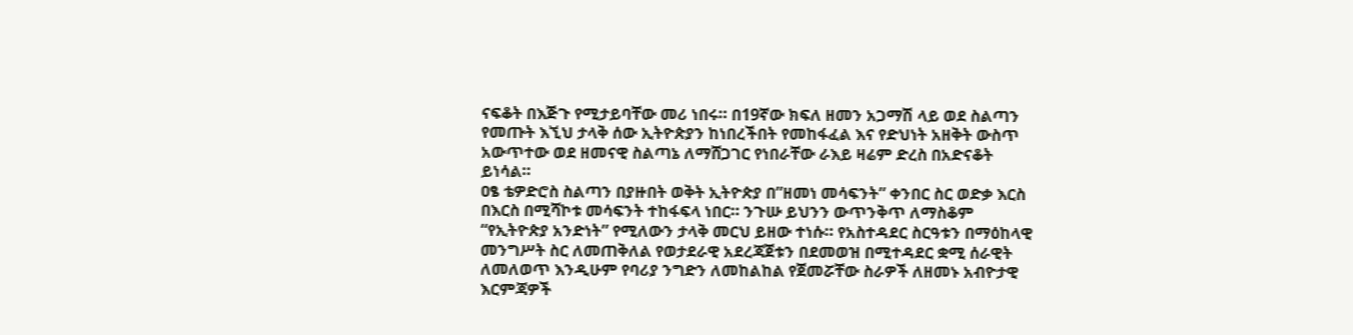ናፍቆት በእጅጉ የሚታይባቸው መሪ ነበሩ። በ19ኛው ክፍለ ዘመን አጋማሽ ላይ ወደ ስልጣን የመጡት እኚህ ታላቅ ሰው ኢትዮጵያን ከነበረችበት የመከፋፈል እና የድህነት አዘቅት ውስጥ አውጥተው ወደ ዘመናዊ ስልጣኔ ለማሸጋገር የነበራቸው ራእይ ዛሬም ድረስ በአድናቆት ይነሳል።
ዐፄ ቴዎድሮስ ስልጣን በያዙበት ወቅት ኢትዮጵያ በ”ዘመነ መሳፍንት” ቀንበር ስር ወድቃ እርስ በእርስ በሚሻኮቱ መሳፍንት ተከፋፍላ ነበር። ንጉሡ ይህንን ውጥንቅጥ ለማስቆም “የኢትዮጵያ አንድነት” የሚለውን ታላቅ መርህ ይዘው ተነሱ። የአስተዳደር ስርዓቱን በማዕከላዊ መንግሥት ስር ለመጠቅለል የወታደራዊ አደረጃጀቱን በደመወዝ በሚተዳደር ቋሚ ሰራዊት ለመለወጥ እንዲሁም የባሪያ ንግድን ለመከልከል የጀመሯቸው ስራዎች ለዘመኑ አብዮታዊ እርምጃዎች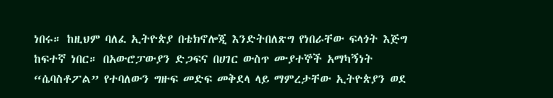ነበሩ። ከዚህም ባለፈ ኢትዮጵያ በቴክኖሎጂ እንድትበለጽግ የነበራቸው ፍላጎት እጅግ ከፍተኛ ነበር። በአውሮፓውያን ድጋፍና በሀገር ውስጥ ሙያተኞች አማካኝነት “ሴባስቶፖል” የተባለውን ግዙፍ መድፍ መቅደላ ላይ ማምረታቸው ኢትዮጵያን ወደ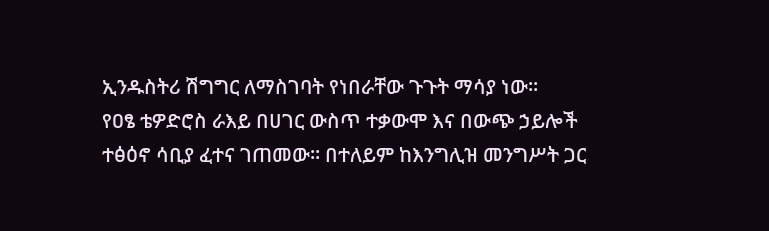ኢንዱስትሪ ሽግግር ለማስገባት የነበራቸው ጉጉት ማሳያ ነው።
የዐፄ ቴዎድሮስ ራእይ በሀገር ውስጥ ተቃውሞ እና በውጭ ኃይሎች ተፅዕኖ ሳቢያ ፈተና ገጠመው። በተለይም ከእንግሊዝ መንግሥት ጋር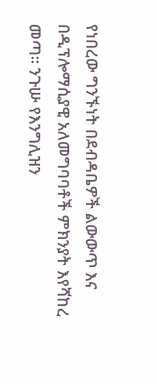የነበረው ግንኙነት በደብዳቤዎች ልውውጥ እና በዲፕሎማሲያዊ አለመግባባቶች ምክንያት እየሻከረ መጣ። ንጉሡ የእንግሊዝን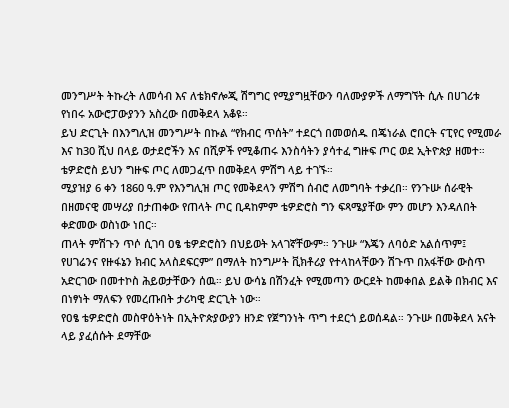መንግሥት ትኩረት ለመሳብ እና ለቴክኖሎጂ ሽግግር የሚያግዟቸውን ባለሙያዎች ለማግኘት ሲሉ በሀገሪቱ የነበሩ አውሮፓውያንን አስረው በመቅደላ አቆዩ።
ይህ ድርጊት በእንግሊዝ መንግሥት በኩል “የክብር ጥሰት” ተደርጎ በመወሰዱ በጄነራል ሮበርት ናፒየር የሚመራ እና ከ30 ሺህ በላይ ወታደሮችን እና በሺዎች የሚቆጠሩ እንስሳትን ያሳተፈ ግዙፍ ጦር ወደ ኢትዮጵያ ዘመተ። ቴዎድሮስ ይህን ግዙፍ ጦር ለመጋፈጥ በመቅደላ ምሽግ ላይ ተገኙ።
ሚያዝያ 6 ቀን 1860 ዓ.ም የእንግሊዝ ጦር የመቅደላን ምሽግ ሰብሮ ለመግባት ተቃረበ። የንጉሡ ሰራዊት በዘመናዊ መሣሪያ በታጠቀው የጠላት ጦር ቢዳከምም ቴዎድሮስ ግን ፍጻሜያቸው ምን መሆን እንዳለበት ቀድመው ወስነው ነበር።
ጠላት ምሽጉን ጥሶ ሲገባ ዐፄ ቴዎድሮስን በህይወት አላገኛቸውም። ንጉሡ “እጄን ለባዕድ አልሰጥም፤ የሀገሬንና የዙፋኔን ክብር አላስደፍርም” በማለት ከንግሥት ቪክቶሪያ የተላከላቸውን ሽጉጥ በአፋቸው ውስጥ አድርገው በመተኮስ ሕይወታቸውን ሰዉ። ይህ ውሳኔ በሽንፈት የሚመጣን ውርደት ከመቀበል ይልቅ በክብር እና በነፃነት ማለፍን የመረጡበት ታሪካዊ ድርጊት ነው።
የዐፄ ቴዎድሮስ መስዋዕትነት በኢትዮጵያውያን ዘንድ የጀግንነት ጥግ ተደርጎ ይወሰዳል። ንጉሡ በመቅደላ አናት ላይ ያፈሰሱት ደማቸው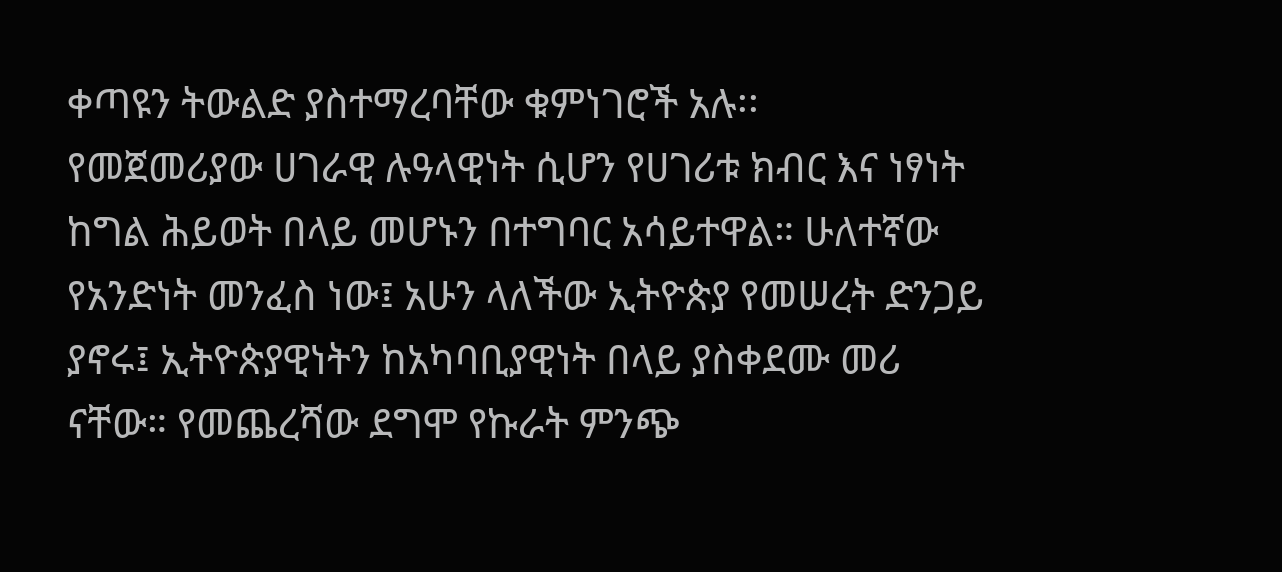ቀጣዩን ትውልድ ያስተማረባቸው ቁምነገሮች አሉ፡፡
የመጀመሪያው ሀገራዊ ሉዓላዊነት ሲሆን የሀገሪቱ ክብር እና ነፃነት ከግል ሕይወት በላይ መሆኑን በተግባር አሳይተዋል። ሁለተኛው የአንድነት መንፈስ ነው፤ አሁን ላለችው ኢትዮጵያ የመሠረት ድንጋይ ያኖሩ፤ ኢትዮጵያዊነትን ከአካባቢያዊነት በላይ ያስቀደሙ መሪ ናቸው። የመጨረሻው ደግሞ የኩራት ምንጭ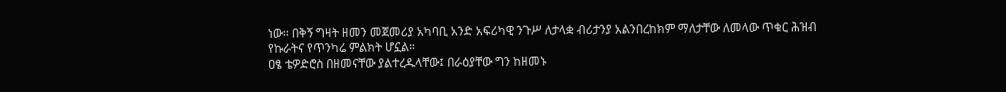ነው፡፡ በቅኝ ግዛት ዘመን መጀመሪያ አካባቢ አንድ አፍሪካዊ ንጉሥ ለታላቋ ብሪታንያ አልንበረከክም ማለታቸው ለመላው ጥቁር ሕዝብ የኩራትና የጥንካሬ ምልክት ሆኗል።
ዐፄ ቴዎድሮስ በዘመናቸው ያልተረዱላቸው፤ በራዕያቸው ግን ከዘመኑ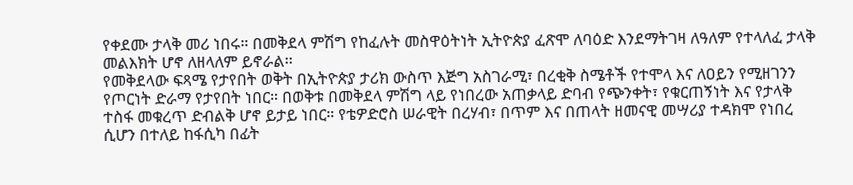የቀደሙ ታላቅ መሪ ነበሩ። በመቅደላ ምሽግ የከፈሉት መስዋዕትነት ኢትዮጵያ ፈጽሞ ለባዕድ እንደማትገዛ ለዓለም የተላለፈ ታላቅ መልእክት ሆኖ ለዘላለም ይኖራል፡፡
የመቅደላው ፍጻሜ የታየበት ወቅት በኢትዮጵያ ታሪክ ውስጥ እጅግ አስገራሚ፣ በረቂቅ ስሜቶች የተሞላ እና ለዐይን የሚዘገንን የጦርነት ድራማ የታየበት ነበር። በወቅቱ በመቅደላ ምሽግ ላይ የነበረው አጠቃላይ ድባብ የጭንቀት፣ የቁርጠኝነት እና የታላቅ ተስፋ መቁረጥ ድብልቅ ሆኖ ይታይ ነበር። የቴዎድሮስ ሠራዊት በረሃብ፣ በጥም እና በጠላት ዘመናዊ መሣሪያ ተዳክሞ የነበረ ሲሆን በተለይ ከፋሲካ በፊት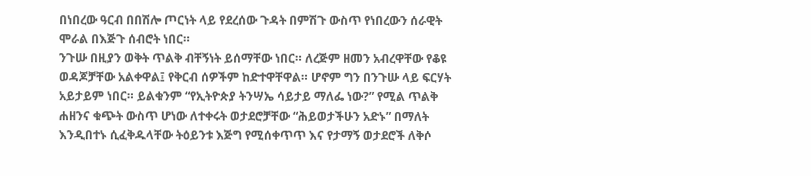በነበረው ዓርብ በበሽሎ ጦርነት ላይ የደረሰው ጉዳት በምሽጉ ውስጥ የነበረውን ሰራዊት ሞራል በእጅጉ ሰብሮት ነበር።
ንጉሡ በዚያን ወቅት ጥልቅ ብቸኝነት ይሰማቸው ነበር። ለረጅም ዘመን አብረዋቸው የቆዩ ወዳጆቻቸው አልቀዋል፤ የቅርብ ሰዎችም ከድተዋቸዋል። ሆኖም ግን በንጉሡ ላይ ፍርሃት አይታይም ነበር። ይልቁንም “የኢትዮጵያ ትንሣኤ ሳይታይ ማለፌ ነው?” የሚል ጥልቅ ሐዘንና ቁጭት ውስጥ ሆነው ለተቀሩት ወታደሮቻቸው “ሕይወታችሁን አድኑ” በማለት እንዲበተኑ ሲፈቅዱላቸው ትዕይንቱ እጅግ የሚሰቀጥጥ እና የታማኝ ወታደሮች ለቅሶ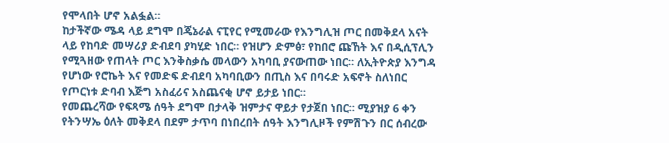የሞላበት ሆኖ አልፏል።
ከታችኛው ሜዳ ላይ ደግሞ በጄኔራል ናፒየር የሚመራው የእንግሊዝ ጦር በመቅደላ አናት ላይ የከባድ መሣሪያ ድብደባ ያካሂድ ነበር። የዝሆን ድምፅ፣ የከበሮ ጩኸት እና በዲሲፕሊን የሚጓዘው የጠላት ጦር እንቅስቃሴ መላውን አካባቢ ያናውጠው ነበር። ለኢትዮጵያ እንግዳ የሆነው የሮኬት እና የመድፍ ድብደባ አካባቢውን በጢስ እና በባሩድ አፍኖት ስለነበር የጦርነቱ ድባብ እጅግ አስፈሪና አስጨናቂ ሆኖ ይታይ ነበር።
የመጨረሻው የፍጻሜ ሰዓት ደግሞ በታላቅ ዝምታና ዋይታ የታጀበ ነበር። ሚያዝያ 6 ቀን የትንሣኤ ዕለት መቅደላ በደም ታጥባ በነበረበት ሰዓት እንግሊዞች የምሽጉን በር ሰብረው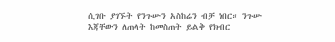ሲገቡ ያገኙት የንጉሡን አስከሬን ብቻ ነበር። ንጉሡ እጃቸውን ለጠላት ከመስጠት ይልቅ የክብር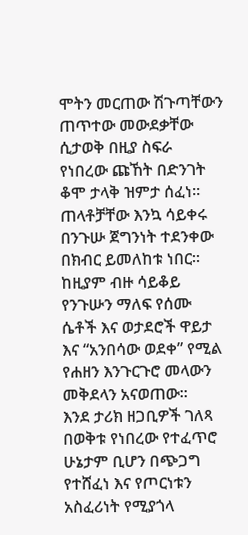ሞትን መርጠው ሽጉጣቸውን ጠጥተው መውደቃቸው ሲታወቅ በዚያ ስፍራ የነበረው ጩኸት በድንገት ቆሞ ታላቅ ዝምታ ሰፈነ። ጠላቶቻቸው እንኳ ሳይቀሩ በንጉሡ ጀግንነት ተደንቀው በክብር ይመለከቱ ነበር። ከዚያም ብዙ ሳይቆይ የንጉሡን ማለፍ የሰሙ ሴቶች እና ወታደሮች ዋይታ እና “አንበሳው ወደቀ” የሚል የሐዘን እንጉርጉሮ መላውን መቅደላን አናወጠው።
እንደ ታሪክ ዘጋቢዎች ገለጻ በወቅቱ የነበረው የተፈጥሮ ሁኔታም ቢሆን በጭጋግ የተሸፈነ እና የጦርነቱን አስፈሪነት የሚያጎላ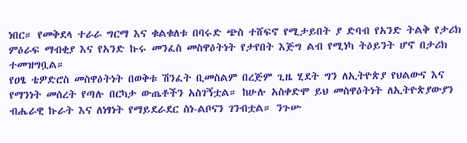ነበር። የመቅደላ ተራራ ግርማ እና ቁልቁለቱ በባሩድ ጭስ ተሸፍኖ የሚታይበት ያ ድባብ የአንድ ትልቅ የታሪክ ምዕራፍ ማብቂያ እና የአንድ ኩሩ መንፈስ መስዋዕትነት የታየበት እጅግ ልብ የሚነካ ትዕይንት ሆኖ በታሪክ ተመዝግቧል።
የዐፄ ቴዎድሮስ መስዋዕትነት በወቅቱ ሽንፈት ቢመስልም በረጅም ጊዜ ሂደት ግን ለኢትዮጵያ የህልውና እና የማንነት መሰረት የጣሉ በርካታ ውጤቶችን አስገኝቷል። ከሁሉ አስቀድሞ ይህ መስዋዕትነት ለኢትዮጵያውያን ብሔራዊ ኩራት እና ለነፃነት የማይደራደር ስነ-ልቦናን ገንብቷል። ንጉሡ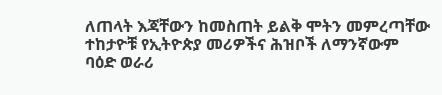ለጠላት እጃቸውን ከመስጠት ይልቅ ሞትን መምረጣቸው ተከታዮቹ የኢትዮጵያ መሪዎችና ሕዝቦች ለማንኛውም ባዕድ ወራሪ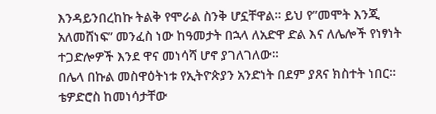እንዳይንበረከኩ ትልቅ የሞራል ስንቅ ሆኗቸዋል። ይህ የ”መሞት እንጂ አለመሸነፍ” መንፈስ ነው ከዓመታት በኋላ ለአድዋ ድል እና ለሌሎች የነፃነት ተጋድሎዎች እንደ ዋና መነሳሻ ሆኖ ያገለገለው።
በሌላ በኩል መስዋዕትነቱ የኢትዮጵያን አንድነት በደም ያጸና ክስተት ነበር። ቴዎድሮስ ከመነሳታቸው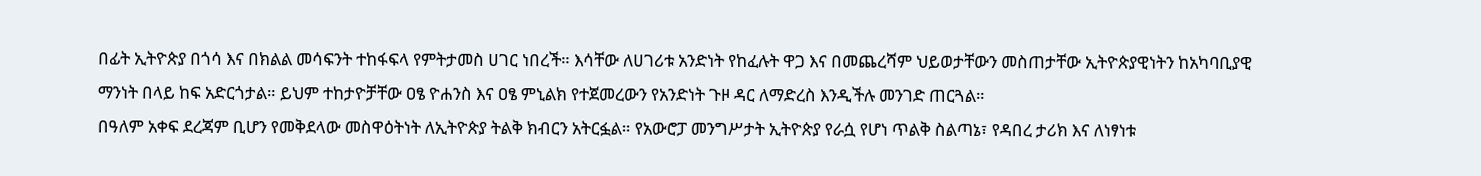በፊት ኢትዮጵያ በጎሳ እና በክልል መሳፍንት ተከፋፍላ የምትታመስ ሀገር ነበረች። እሳቸው ለሀገሪቱ አንድነት የከፈሉት ዋጋ እና በመጨረሻም ህይወታቸውን መስጠታቸው ኢትዮጵያዊነትን ከአካባቢያዊ ማንነት በላይ ከፍ አድርጎታል። ይህም ተከታዮቻቸው ዐፄ ዮሐንስ እና ዐፄ ምኒልክ የተጀመረውን የአንድነት ጉዞ ዳር ለማድረስ እንዲችሉ መንገድ ጠርጓል።
በዓለም አቀፍ ደረጃም ቢሆን የመቅደላው መስዋዕትነት ለኢትዮጵያ ትልቅ ክብርን አትርፏል። የአውሮፓ መንግሥታት ኢትዮጵያ የራሷ የሆነ ጥልቅ ስልጣኔ፣ የዳበረ ታሪክ እና ለነፃነቱ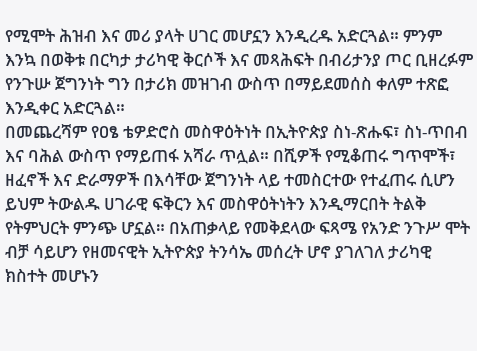የሚሞት ሕዝብ እና መሪ ያላት ሀገር መሆኗን እንዲረዱ አድርጓል። ምንም እንኳ በወቅቱ በርካታ ታሪካዊ ቅርሶች እና መጻሕፍት በብሪታንያ ጦር ቢዘረፉም የንጉሡ ጀግንነት ግን በታሪክ መዝገብ ውስጥ በማይደመሰስ ቀለም ተጽፎ እንዲቀር አድርጓል።
በመጨረሻም የዐፄ ቴዎድሮስ መስዋዕትነት በኢትዮጵያ ስነ-ጽሑፍ፣ ስነ-ጥበብ እና ባሕል ውስጥ የማይጠፋ አሻራ ጥሏል። በሺዎች የሚቆጠሩ ግጥሞች፣ ዘፈኖች እና ድራማዎች በእሳቸው ጀግንነት ላይ ተመስርተው የተፈጠሩ ሲሆን ይህም ትውልዱ ሀገራዊ ፍቅርን እና መስዋዕትነትን እንዲማርበት ትልቅ የትምህርት ምንጭ ሆኗል። በአጠቃላይ የመቅደላው ፍጻሜ የአንድ ንጉሥ ሞት ብቻ ሳይሆን የዘመናዊት ኢትዮጵያ ትንሳኤ መሰረት ሆኖ ያገለገለ ታሪካዊ ክስተት መሆኑን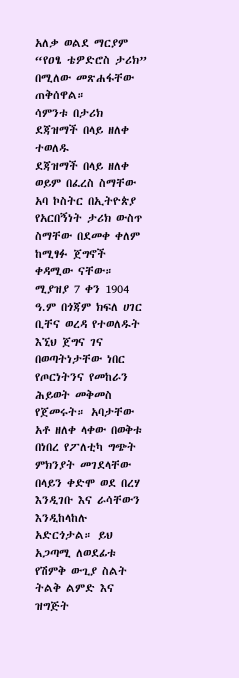አለቃ ወልደ ማርያም “የዐፄ ቴዎድሮስ ታሪክ” በሚለው መጽሐፋቸው ጠቅሰዋል።
ሳምንቱ በታሪክ
ደጃዝማች በላይ ዘለቀ ተወለዱ
ደጃዝማች በላይ ዘለቀ ወይም በፈረስ ስማቸው አባ ኮስትር በኢትዮጵያ የአርበኝነት ታሪክ ውስጥ ስማቸው በደመቀ ቀለም ከሚፃፉ ጀግኖች ቀዳሚው ናቸው። ሚያዝያ 7 ቀን 1904 ዓ.ም በጎጃም ክፍለ ሀገር ቢቸና ወረዳ የተወለዱት እኚህ ጀግና ገና በወጣትነታቸው ነበር የጦርነትንና የመከራን ሕይወት መቅመስ የጀመሩት። አባታቸው አቶ ዘለቀ ላቀው በወቅቱ በነበረ የፖለቲካ ግጭት ምክንያት መገደላቸው በላይን ቀድሞ ወደ በረሃ እንዲገቡ እና ራሳቸውን እንዲከላከሉ አድርጎታል። ይህ አጋጣሚ ለወደፊቱ የሽምቅ ውጊያ ስልት ትልቅ ልምድ እና ዝግጅት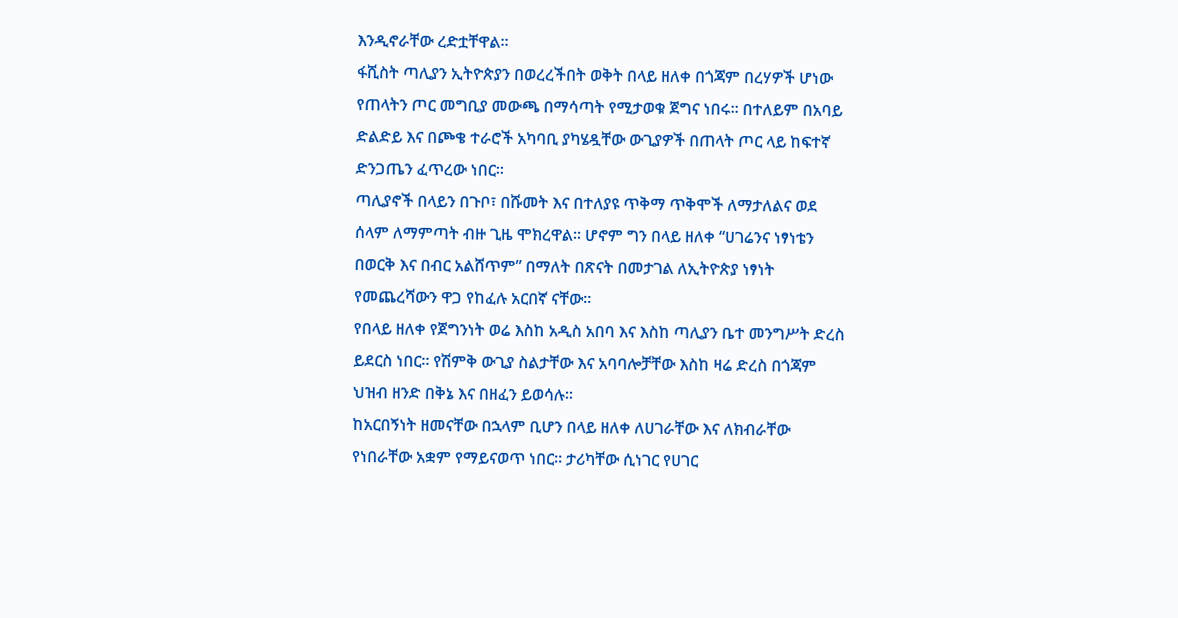እንዲኖራቸው ረድቷቸዋል።
ፋሺስት ጣሊያን ኢትዮጵያን በወረረችበት ወቅት በላይ ዘለቀ በጎጃም በረሃዎች ሆነው የጠላትን ጦር መግቢያ መውጫ በማሳጣት የሚታወቁ ጀግና ነበሩ። በተለይም በአባይ ድልድይ እና በጮቄ ተራሮች አካባቢ ያካሄዷቸው ውጊያዎች በጠላት ጦር ላይ ከፍተኛ ድንጋጤን ፈጥረው ነበር።
ጣሊያኖች በላይን በጉቦ፣ በሹመት እና በተለያዩ ጥቅማ ጥቅሞች ለማታለልና ወደ ሰላም ለማምጣት ብዙ ጊዜ ሞክረዋል። ሆኖም ግን በላይ ዘለቀ “ሀገሬንና ነፃነቴን በወርቅ እና በብር አልሸጥም” በማለት በጽናት በመታገል ለኢትዮጵያ ነፃነት የመጨረሻውን ዋጋ የከፈሉ አርበኛ ናቸው።
የበላይ ዘለቀ የጀግንነት ወሬ እስከ አዲስ አበባ እና እስከ ጣሊያን ቤተ መንግሥት ድረስ ይደርስ ነበር። የሽምቅ ውጊያ ስልታቸው እና አባባሎቻቸው እስከ ዛሬ ድረስ በጎጃም ህዝብ ዘንድ በቅኔ እና በዘፈን ይወሳሉ።
ከአርበኝነት ዘመናቸው በኋላም ቢሆን በላይ ዘለቀ ለሀገራቸው እና ለክብራቸው የነበራቸው አቋም የማይናወጥ ነበር። ታሪካቸው ሲነገር የሀገር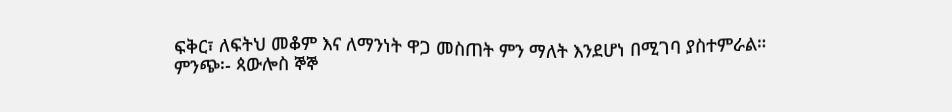ፍቅር፣ ለፍትህ መቆም እና ለማንነት ዋጋ መስጠት ምን ማለት እንደሆነ በሚገባ ያስተምራል።
ምንጭ፡- ጳውሎስ ኞኞ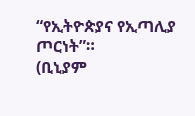“የኢትዮጵያና የኢጣሊያ ጦርነት”።
(ቢኒያም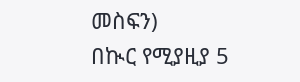መስፍን)
በኲር የሚያዚያ 5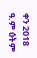ቀን 2018 ዓ.ም ዕትም